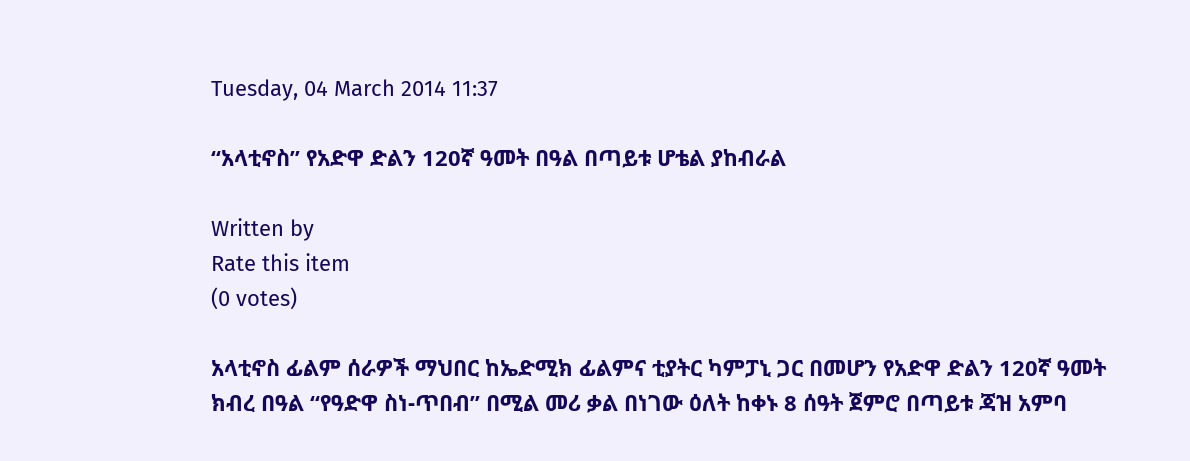Tuesday, 04 March 2014 11:37

“አላቲኖስ” የአድዋ ድልን 120ኛ ዓመት በዓል በጣይቱ ሆቴል ያከብራል

Written by
Rate this item
(0 votes)

አላቲኖስ ፊልም ሰራዎች ማህበር ከኤድሚክ ፊልምና ቲያትር ካምፓኒ ጋር በመሆን የአድዋ ድልን 120ኛ ዓመት ክብረ በዓል “የዓድዋ ስነ-ጥበብ” በሚል መሪ ቃል በነገው ዕለት ከቀኑ 8 ሰዓት ጀምሮ በጣይቱ ጃዝ አምባ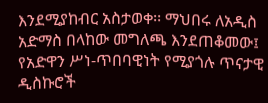እንደሚያከብር አስታወቀ፡፡ ማህበሩ ለአዲስ አድማስ በላከው መግለጫ እንደጠቆመው፤ የአድዋን ሥነ-ጥበባዊነት የሚያጎሉ ጥናታዊ ዲስኩሮች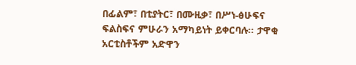በፊልም፣ በቲያትር፣ በሙዚቃ፣ በሥነ-ፅሁፍና ፍልስፍና ምሁራን አማካይነት ይቀርባሉ፡፡ ታዋቂ አርቲስቶችም አድዋን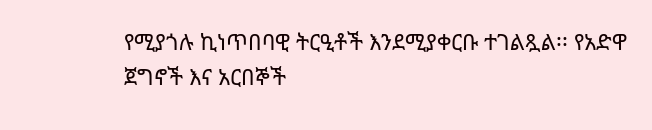የሚያጎሉ ኪነጥበባዊ ትርዒቶች እንደሚያቀርቡ ተገልጿል፡፡ የአድዋ ጀግኖች እና አርበኞች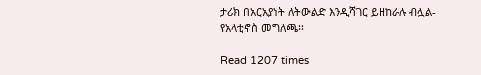ታሪክ በአርአያነት ለትውልድ እንዲሻገር ይዘከራሉ ብሏል- የአላቲኖስ መግለጫ፡፡

Read 1207 times